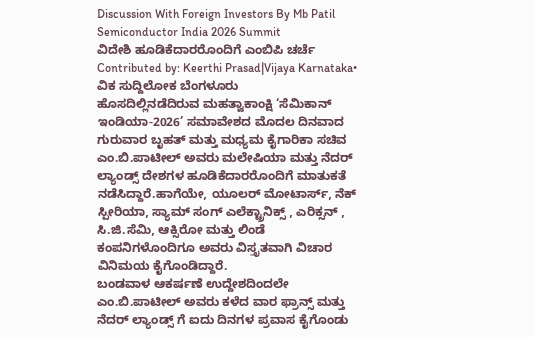Discussion With Foreign Investors By Mb Patil Semiconductor India 2026 Summit
ವಿದೇಶಿ ಹೂಡಿಕೆದಾರರೊಂದಿಗೆ ಎಂಬಿಪಿ ಚರ್ಚೆ
Contributed by: Keerthi Prasad|Vijaya Karnataka•
ವಿಕ ಸುದ್ದಿಲೋಕ ಬೆಂಗಳೂರು
ಹೊಸದಿಲ್ಲಿನಡೆದಿರುವ ಮಹತ್ವಾಕಾಂಕ್ಷಿ ‘ಸೆಮಿಕಾನ್ ಇಂಡಿಯಾ-2026’ ಸಮಾವೇಶದ ಮೊದಲ ದಿನವಾದ ಗುರುವಾರ ಬೃಹತ್ ಮತ್ತು ಮಧ್ಯಮ ಕೈಗಾರಿಕಾ ಸಚಿವ ಎಂ.ಬಿ.ಪಾಟೀಲ್ ಅವರು ಮಲೇಷಿಯಾ ಮತ್ತು ನೆದರ್ ಲ್ಯಾಂಡ್ಸ್ ದೇಶಗಳ ಹೂಡಿಕೆದಾರರೊಂದಿಗೆ ಮಾತುಕತೆ ನಡೆಸಿದ್ದಾರೆ.ಹಾಗೆಯೇ, ಯೂಲರ್ ಮೋಟಾರ್ಸ್, ನೆಕ್ ಸ್ಪೀರಿಯಾ, ಸ್ಯಾಮ್ ಸಂಗ್ ಎಲೆಕ್ಟ್ರಾನಿಕ್ಸ್ , ಎರಿಕ್ಸನ್ , ಸಿ.ಜಿ.ಸೆಮಿ, ಆಕ್ಸಿರೋ ಮತ್ತು ಲಿಂಡೆ ಕಂಪನಿಗಳೊಂದಿಗೂ ಅವರು ವಿಸ್ತೃತವಾಗಿ ವಿಚಾರ ವಿನಿಮಯ ಕೈಗೊಂಡಿದ್ದಾರೆ.
ಬಂಡವಾಳ ಆಕರ್ಷಣೆ ಉದ್ದೇಶದಿಂದಲೇ ಎಂ.ಬಿ.ಪಾಟೀಲ್ ಅವರು ಕಳೆದ ವಾರ ಫ್ರಾನ್ಸ್ ಮತ್ತು ನೆದರ್ ಲ್ಯಾಂಡ್ಸ್ ಗೆ ಐದು ದಿನಗಳ ಪ್ರವಾಸ ಕೈಗೊಂಡು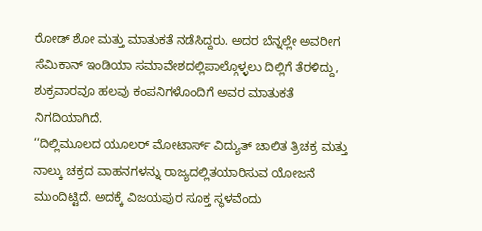ರೋಡ್ ಶೋ ಮತ್ತು ಮಾತುಕತೆ ನಡೆಸಿದ್ದರು. ಅದರ ಬೆನ್ನಲ್ಲೇ ಅವರೀಗ ಸೆಮಿಕಾನ್ ಇಂಡಿಯಾ ಸಮಾವೇಶದಲ್ಲಿಪಾಲ್ಗೊಳ್ಳಲು ದಿಲ್ಲಿಗೆ ತೆರಳಿದ್ದು, ಶುಕ್ರವಾರವೂ ಹಲವು ಕಂಪನಿಗಳೊಂದಿಗೆ ಅವರ ಮಾತುಕತೆ ನಿಗದಿಯಾಗಿದೆ.
‘‘ದಿಲ್ಲಿಮೂಲದ ಯೂಲರ್ ಮೋಟಾರ್ಸ್ ವಿದ್ಯುತ್ ಚಾಲಿತ ತ್ರಿಚಕ್ರ ಮತ್ತು ನಾಲ್ಕು ಚಕ್ರದ ವಾಹನಗಳನ್ನು ರಾಜ್ಯದಲ್ಲಿತಯಾರಿಸುವ ಯೋಜನೆ ಮುಂದಿಟ್ಟಿದೆ. ಅದಕ್ಕೆ ವಿಜಯಪುರ ಸೂಕ್ತ ಸ್ಥಳವೆಂದು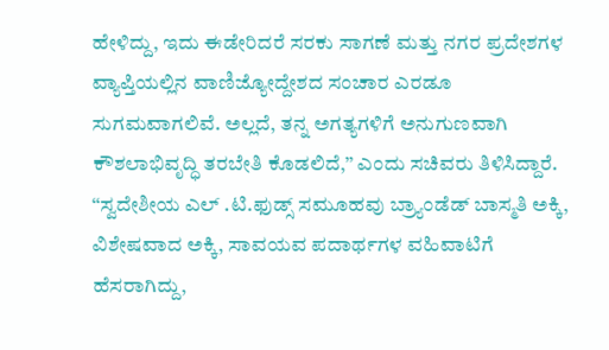ಹೇಳಿದ್ದು, ಇದು ಈಡೇರಿದರೆ ಸರಕು ಸಾಗಣೆ ಮತ್ತು ನಗರ ಪ್ರದೇಶಗಳ ವ್ಯಾಪ್ತಿಯಲ್ಲಿನ ವಾಣಿಜ್ಯೋದ್ದೇಶದ ಸಂಚಾರ ಎರಡೂ ಸುಗಮವಾಗಲಿವೆ. ಅಲ್ಲದೆ, ತನ್ನ ಅಗತ್ಯಗಳಿಗೆ ಅನುಗುಣವಾಗಿ ಕೌಶಲಾಭಿವೃದ್ಧಿ ತರಬೇತಿ ಕೊಡಲಿದೆ,’’ ಎಂದು ಸಚಿವರು ತಿಳಿಸಿದ್ದಾರೆ.
‘‘ಸ್ವದೇಶೀಯ ಎಲ್ .ಟಿ.ಫುಡ್ಸ್ ಸಮೂಹವು ಬ್ರ್ಯಾಂಡೆಡ್ ಬಾಸ್ಮತಿ ಅಕ್ಕಿ, ವಿಶೇಷವಾದ ಅಕ್ಕಿ, ಸಾವಯವ ಪದಾರ್ಥಗಳ ವಹಿವಾಟಿಗೆ ಹೆಸರಾಗಿದ್ದು,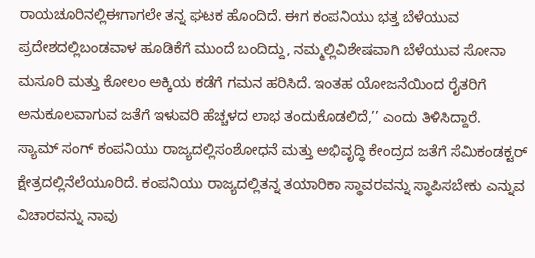ರಾಯಚೂರಿನಲ್ಲಿಈಗಾಗಲೇ ತನ್ನ ಘಟಕ ಹೊಂದಿದೆ. ಈಗ ಕಂಪನಿಯು ಭತ್ತ ಬೆಳೆಯುವ ಪ್ರದೇಶದಲ್ಲಿಬಂಡವಾಳ ಹೂಡಿಕೆಗೆ ಮುಂದೆ ಬಂದಿದ್ದು, ನಮ್ಮಲ್ಲಿವಿಶೇಷವಾಗಿ ಬೆಳೆಯುವ ಸೋನಾ ಮಸೂರಿ ಮತ್ತು ಕೋಲಂ ಅಕ್ಕಿಯ ಕಡೆಗೆ ಗಮನ ಹರಿಸಿದೆ. ಇಂತಹ ಯೋಜನೆಯಿಂದ ರೈತರಿಗೆ ಅನುಕೂಲವಾಗುವ ಜತೆಗೆ ಇಳುವರಿ ಹೆಚ್ಚಳದ ಲಾಭ ತಂದುಕೊಡಲಿದೆ,’’ ಎಂದು ತಿಳಿಸಿದ್ದಾರೆ.
ಸ್ಯಾಮ್ ಸಂಗ್ ಕಂಪನಿಯು ರಾಜ್ಯದಲ್ಲಿಸಂಶೋಧನೆ ಮತ್ತು ಅಭಿವೃದ್ಧಿ ಕೇಂದ್ರದ ಜತೆಗೆ ಸೆಮಿಕಂಡಕ್ಟರ್ ಕ್ಷೇತ್ರದಲ್ಲಿನೆಲೆಯೂರಿದೆ. ಕಂಪನಿಯು ರಾಜ್ಯದಲ್ಲಿತನ್ನ ತಯಾರಿಕಾ ಸ್ಥಾವರವನ್ನು ಸ್ಥಾಪಿಸಬೇಕು ಎನ್ನುವ ವಿಚಾರವನ್ನು ನಾವು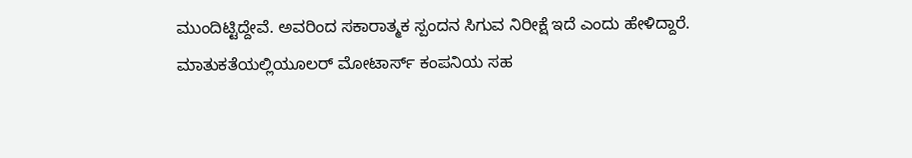ಮುಂದಿಟ್ಟಿದ್ದೇವೆ. ಅವರಿಂದ ಸಕಾರಾತ್ಮಕ ಸ್ಪಂದನ ಸಿಗುವ ನಿರೀಕ್ಷೆ ಇದೆ ಎಂದು ಹೇಳಿದ್ದಾರೆ.
ಮಾತುಕತೆಯಲ್ಲಿಯೂಲರ್ ಮೋಟಾರ್ಸ್ ಕಂಪನಿಯ ಸಹ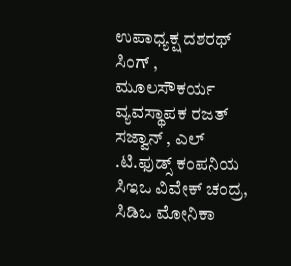ಉಪಾಧ್ಯಕ್ಷ ದಶರಥ್ ಸಿಂಗ್ , ಮೂಲಸೌಕರ್ಯ ವ್ಯವಸ್ಥಾಪಕ ರಜತ್ ಸಜ್ವಾನ್ , ಎಲ್ .ಟಿ.ಫುಡ್ಸ್ ಕಂಪನಿಯ ಸಿಇಒ ವಿವೇಕ್ ಚಂದ್ರ, ಸಿಡಿಒ ಮೋನಿಕಾ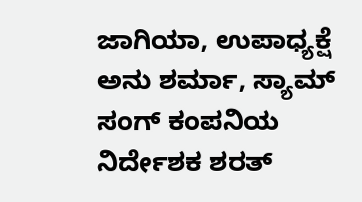ಜಾಗಿಯಾ, ಉಪಾಧ್ಯಕ್ಷೆ ಅನು ಶರ್ಮಾ, ಸ್ಯಾಮ್ ಸಂಗ್ ಕಂಪನಿಯ ನಿರ್ದೇಶಕ ಶರತ್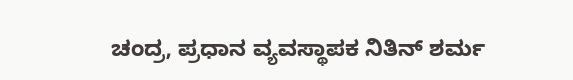ಚಂದ್ರ, ಪ್ರಧಾನ ವ್ಯವಸ್ಥಾಪಕ ನಿತಿನ್ ಶರ್ಮ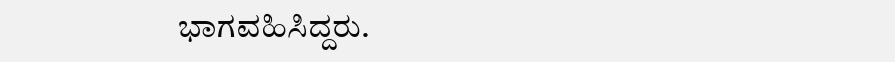ಭಾಗವಹಿಸಿದ್ದರು.